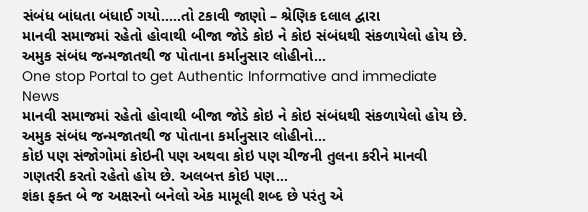સંબંધ બાંધતા બંધાઈ ગયો…..તો ટકાવી જાણો – શ્રેણિક દલાલ દ્વારા
માનવી સમાજમાં રહેતો હોવાથી બીજા જોડે કોઇ ને કોઇ સંબંધથી સંકળાયેલો હોય છે. અમુક સંબંધ જન્મજાતથી જ પોતાના કર્માનુસાર લોહીનો…
One stop Portal to get Authentic Informative and immediate News
માનવી સમાજમાં રહેતો હોવાથી બીજા જોડે કોઇ ને કોઇ સંબંધથી સંકળાયેલો હોય છે. અમુક સંબંધ જન્મજાતથી જ પોતાના કર્માનુસાર લોહીનો…
કોઇ પણ સંજોગોમાં કોઇની પણ અથવા કોઇ પણ ચીજની તુલના કરીને માનવી ગણતરી કરતો રહેતો હોય છે. અલબત્ત કોઇ પણ…
શંકા ફક્ત બે જ અક્ષરનો બનેલો એક મામૂલી શબ્દ છે પરંતુ એ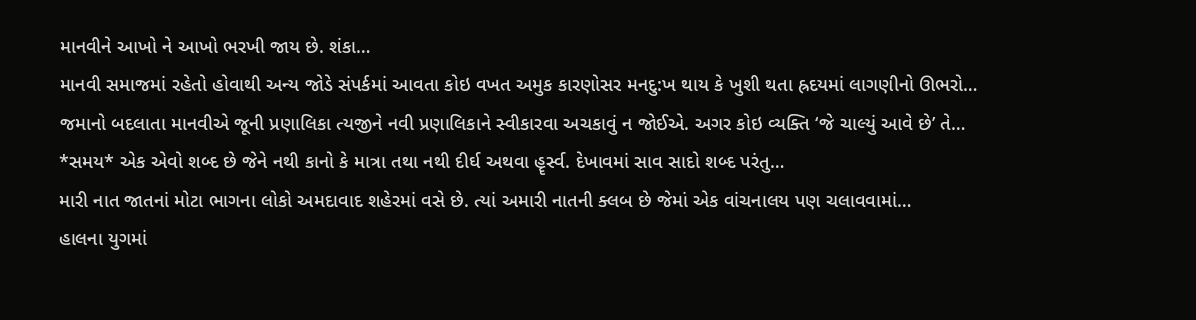માનવીને આખો ને આખો ભરખી જાય છે. શંકા…
માનવી સમાજમાં રહેતો હોવાથી અન્ય જોડે સંપર્કમાં આવતા કોઇ વખત અમુક કારણોસર મનદુ:ખ થાય કે ખુશી થતા હ્રદયમાં લાગણીનો ઊભરો…
જમાનો બદલાતા માનવીએ જૂની પ્રણાલિકા ત્યજીને નવી પ્રણાલિકાને સ્વીકારવા અચકાવું ન જોઈએ. અગર કોઇ વ્યક્તિ ‘જે ચાલ્યું આવે છે’ તે…
*સમય* એક એવો શબ્દ છે જેને નથી કાનો કે માત્રા તથા નથી દીર્ઘ અથવા હૄર્સ્વ. દેખાવમાં સાવ સાદો શબ્દ પરંતુ…
મારી નાત જાતનાં મોટા ભાગના લોકો અમદાવાદ શહેરમાં વસે છે. ત્યાં અમારી નાતની ક્લબ છે જેમાં એક વાંચનાલય પણ ચલાવવામાં…
હાલના યુગમાં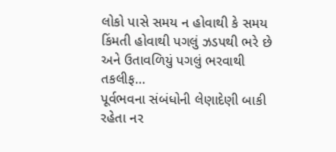લોકો પાસે સમય ન હોવાથી કે સમય કિંમતી હોવાથી પગલું ઝડપથી ભરે છે અને ઉતાવળિયું પગલું ભરવાથી તકલીફ…
પૂર્વભવના સંબંધોની લેણાદેણી બાકી રહેતા નર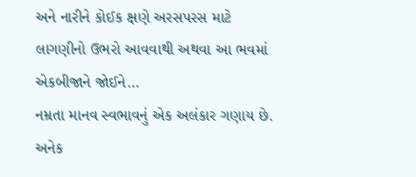અને નારીને કોઈક ક્ષણે અરસપરસ માટે લાગણીનો ઉભરો આવવાથી અથવા આ ભવમાં એકબીજાને જોઈને…
નમ્રતા માનવ સ્વભાવનું એક અલંકાર ગણાય છે. અનેક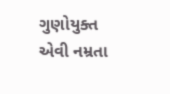ગુણોયુક્ત એવી નમ્રતા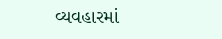વ્યવહારમાં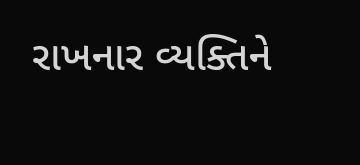રાખનાર વ્યક્તિને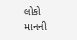લોકો માનની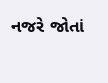નજરે જોતાં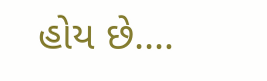હોય છે.…